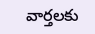వార్తలకు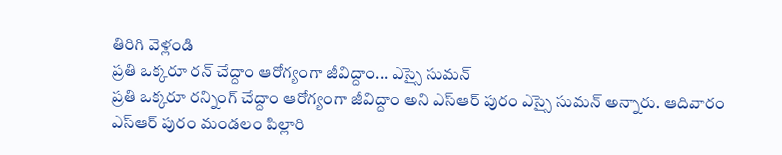తిరిగి వెళ్లండి
ప్రతి ఒక్కరూ రన్ చేద్దాం ఆరోగ్యంగా జీవిద్దాం... ఎస్సై సుమన్
ప్రతి ఒక్కరూ రన్నింగ్ చేద్దాం ఆరోగ్యంగా జీవిద్దాం అని ఎస్ఆర్ పురం ఎస్సై సుమన్ అన్నారు. ఆదివారం ఎస్ఆర్ పురం మండలం పిల్లారి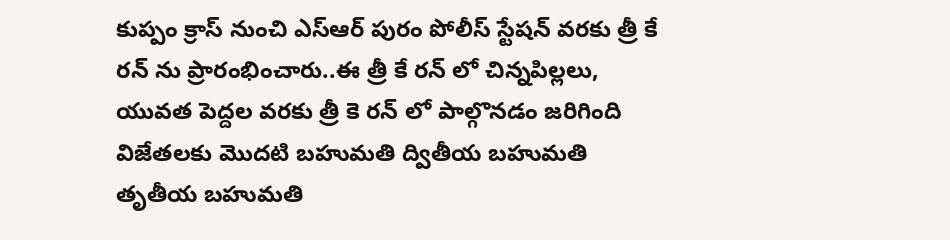కుప్పం క్రాస్ నుంచి ఎస్ఆర్ పురం పోలీస్ స్టేషన్ వరకు త్రీ కే రన్ ను ప్రారంభించారు..ఈ త్రీ కే రన్ లో చిన్నపిల్లలు, యువత పెద్దల వరకు త్రీ కె రన్ లో పాల్గొనడం జరిగింది విజేతలకు మొదటి బహుమతి ద్వితీయ బహుమతి తృతీయ బహుమతి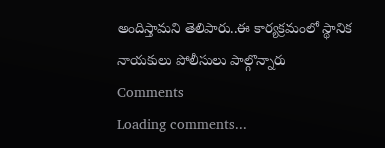అందిస్తామని తెలిపారు..ఈ కార్యక్రమంలో స్థానిక నాయకులు పోలీసులు పాల్గొన్నారు
Comments
Loading comments...